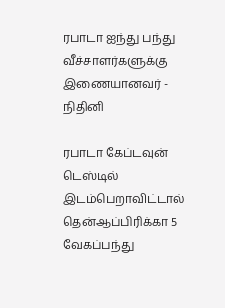ரபாடா ஐந்து பந்து வீச்சாளர்களுக்கு இணையானவர் - நிதினி

ரபாடா கேப்டவுன் டெஸ்டில் இடம்பெறாவிட்டால் தென்ஆப்பிரிக்கா 5 வேகப்பந்து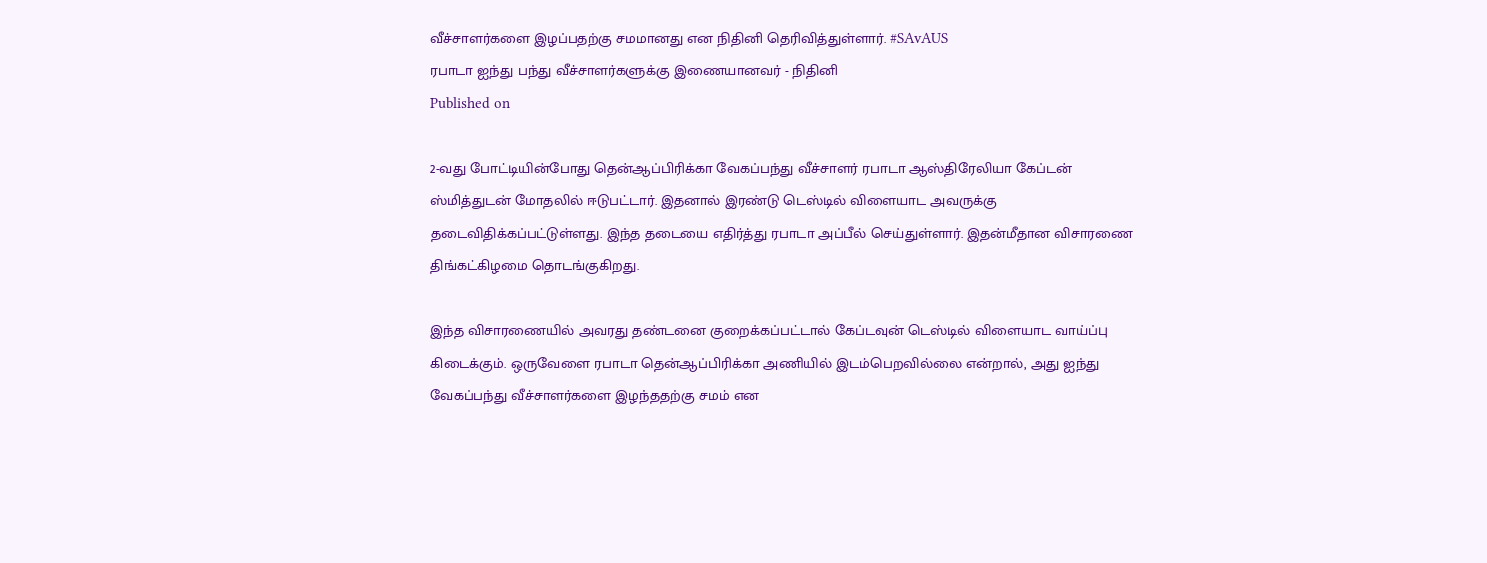வீச்சாளர்களை இழப்பதற்கு சமமானது என நிதினி தெரிவித்துள்ளார். #SAvAUS
ரபாடா ஐந்து பந்து வீச்சாளர்களுக்கு இணையானவர் - நிதினி
Published on

2-வது போட்டியின்போது தென்ஆப்பிரிக்கா வேகப்பந்து வீச்சாளர் ரபாடா ஆஸ்திரேலியா கேப்டன் ஸ்மித்துடன் மோதலில் ஈடுபட்டார். இதனால் இரண்டு டெஸ்டில் விளையாட அவருக்கு தடைவிதிக்கப்பட்டுள்ளது. இந்த தடையை எதிர்த்து ரபாடா அப்பீல் செய்துள்ளார். இதன்மீதான விசாரணை திங்கட்கிழமை தொடங்குகிறது.

இந்த விசாரணையில் அவரது தண்டனை குறைக்கப்பட்டால் கேப்டவுன் டெஸ்டில் விளையாட வாய்ப்பு கிடைக்கும். ஒருவேளை ரபாடா தென்ஆப்பிரிக்கா அணியில் இடம்பெறவில்லை என்றால், அது ஐந்து வேகப்பந்து வீச்சாளர்களை இழந்ததற்கு சமம் என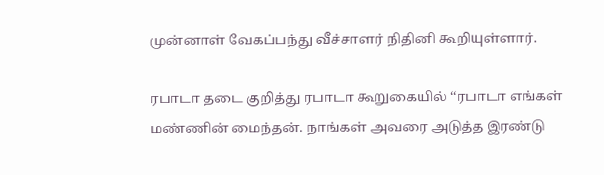முன்னாள் வேகப்பந்து வீச்சாளர் நிதினி கூறியுள்ளார்.

ரபாடா தடை குறித்து ரபாடா கூறுகையில் ‘‘ரபாடா எங்கள் மண்ணின் மைந்தன். நாங்கள் அவரை அடுத்த இரண்டு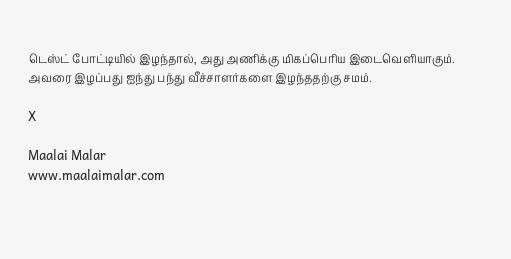டெஸ்ட் போட்டியில் இழந்தால், அது அணிக்கு மிகப்பெரிய இடைவெளியாகும். அவரை இழப்பது ஐந்து பந்து வீச்சாளர்களை இழந்ததற்கு சமம்.

X

Maalai Malar
www.maalaimalar.com